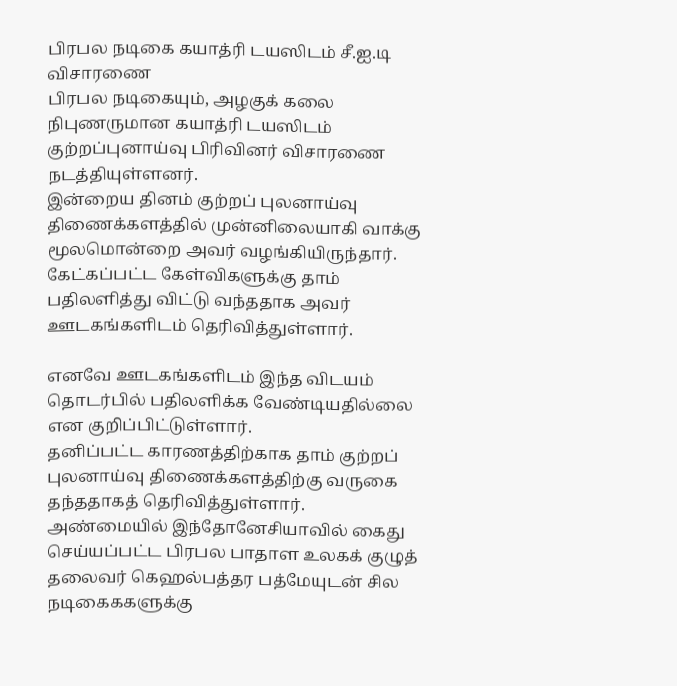பிரபல நடிகை கயாத்ரி டயஸிடம் சீ.ஐ.டி விசாரணை
பிரபல நடிகையும், அழகுக் கலை நிபுணருமான கயாத்ரி டயஸிடம் குற்றப்புனாய்வு பிரிவினர் விசாரணை நடத்தியுள்ளனர்.
இன்றைய தினம் குற்றப் புலனாய்வு திணைக்களத்தில் முன்னிலையாகி வாக்கு மூலமொன்றை அவர் வழங்கியிருந்தார்.
கேட்கப்பட்ட கேள்விகளுக்கு தாம் பதிலளித்து விட்டு வந்ததாக அவர் ஊடகங்களிடம் தெரிவித்துள்ளார்.

எனவே ஊடகங்களிடம் இந்த விடயம் தொடர்பில் பதிலளிக்க வேண்டியதில்லை என குறிப்பிட்டுள்ளார்.
தனிப்பட்ட காரணத்திற்காக தாம் குற்றப் புலனாய்வு திணைக்களத்திற்கு வருகை தந்ததாகத் தெரிவித்துள்ளார்.
அண்மையில் இந்தோனேசியாவில் கைது செய்யப்பட்ட பிரபல பாதாள உலகக் குழுத் தலைவர் கெஹல்பத்தர பத்மேயுடன் சில நடிகைககளுக்கு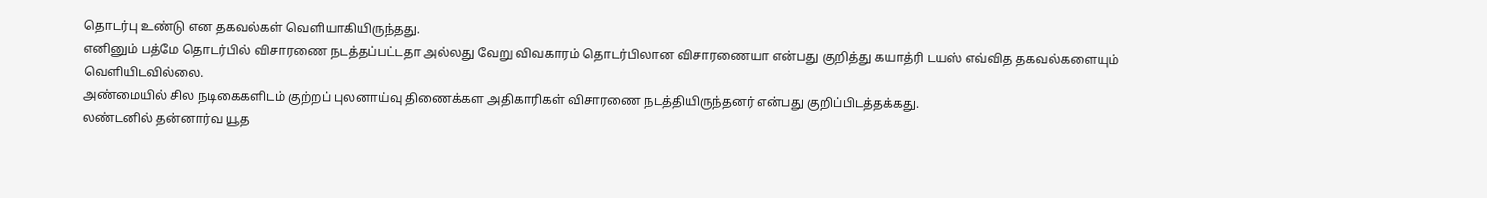தொடர்பு உண்டு என தகவல்கள் வெளியாகியிருந்தது.
எனினும் பத்மே தொடர்பில் விசாரணை நடத்தப்பட்டதா அல்லது வேறு விவகாரம் தொடர்பிலான விசாரணையா என்பது குறித்து கயாத்ரி டயஸ் எவ்வித தகவல்களையும் வெளியிடவில்லை.
அண்மையில் சில நடிகைகளிடம் குற்றப் புலனாய்வு திணைக்கள அதிகாரிகள் விசாரணை நடத்தியிருந்தனர் என்பது குறிப்பிடத்தக்கது.
லண்டனில் தன்னார்வ யூத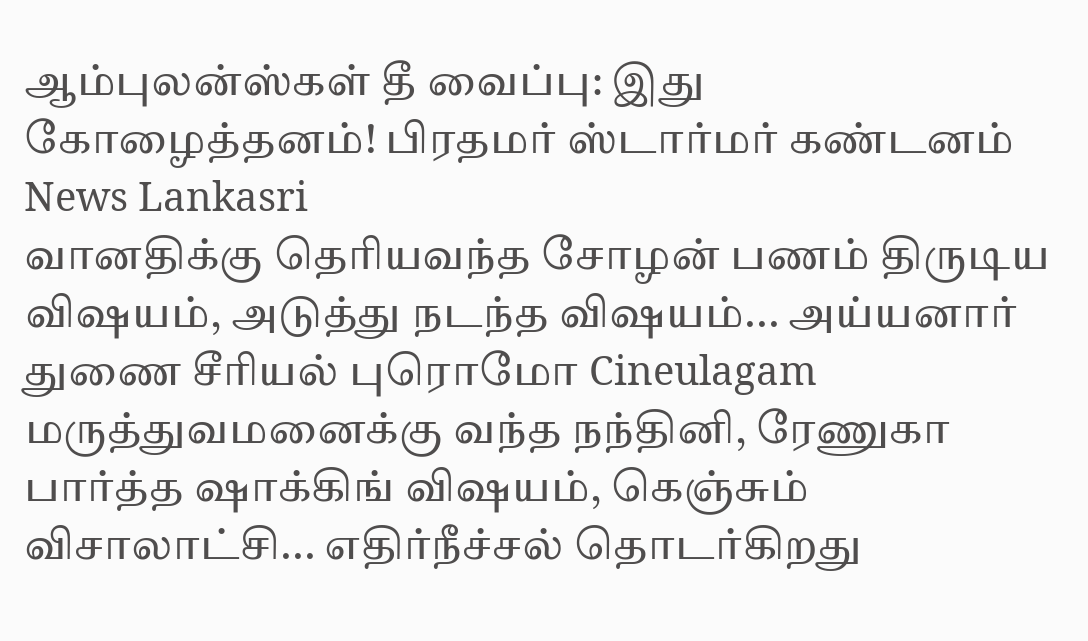ஆம்புலன்ஸ்கள் தீ வைப்பு: இது கோழைத்தனம்! பிரதமர் ஸ்டார்மர் கண்டனம் News Lankasri
வானதிக்கு தெரியவந்த சோழன் பணம் திருடிய விஷயம், அடுத்து நடந்த விஷயம்... அய்யனார் துணை சீரியல் புரொமோ Cineulagam
மருத்துவமனைக்கு வந்த நந்தினி, ரேணுகா பார்த்த ஷாக்கிங் விஷயம், கெஞ்சும் விசாலாட்சி... எதிர்நீச்சல் தொடர்கிறது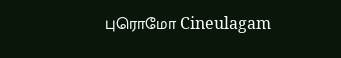புரொமோ Cineulagam